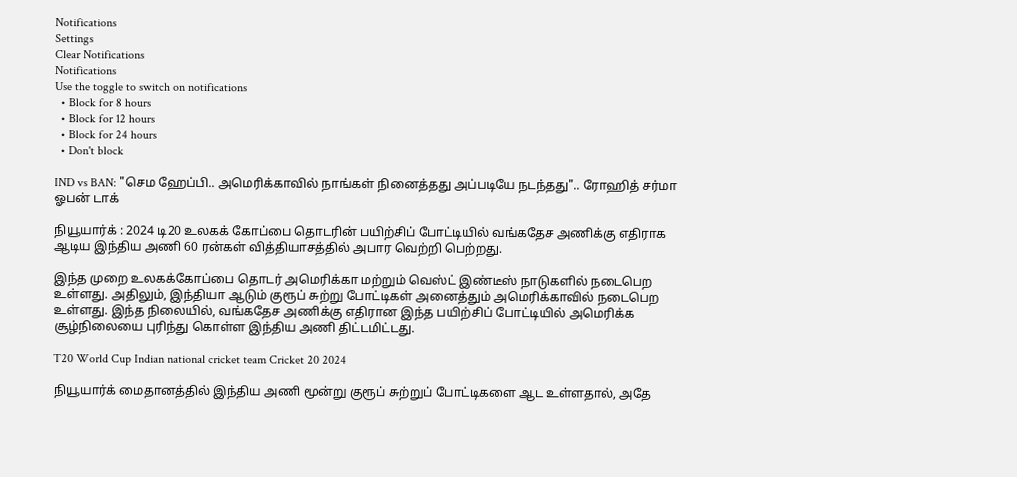Notifications
Settings
Clear Notifications
Notifications
Use the toggle to switch on notifications
  • Block for 8 hours
  • Block for 12 hours
  • Block for 24 hours
  • Don't block

IND vs BAN: "செம ஹேப்பி.. அமெரிக்காவில் நாங்கள் நினைத்தது அப்படியே நடந்தது".. ரோஹித் சர்மா ஓபன் டாக்

நியூயார்க் : 2024 டி20 உலகக் கோப்பை தொடரின் பயிற்சிப் போட்டியில் வங்கதேச அணிக்கு எதிராக ஆடிய இந்திய அணி 60 ரன்கள் வித்தியாசத்தில் அபார வெற்றி பெற்றது.

இந்த முறை உலகக்கோப்பை தொடர் அமெரிக்கா மற்றும் வெஸ்ட் இண்டீஸ் நாடுகளில் நடைபெற உள்ளது. அதிலும், இந்தியா ஆடும் குரூப் சுற்று போட்டிகள் அனைத்தும் அமெரிக்காவில் நடைபெற உள்ளது. இந்த நிலையில், வங்கதேச அணிக்கு எதிரான இந்த பயிற்சிப் போட்டியில் அமெரிக்க சூழ்நிலையை புரிந்து கொள்ள இந்திய அணி திட்டமிட்டது.

T20 World Cup Indian national cricket team Cricket 20 2024

நியூயார்க் மைதானத்தில் இந்திய அணி மூன்று குரூப் சுற்றுப் போட்டிகளை ஆட உள்ளதால், அதே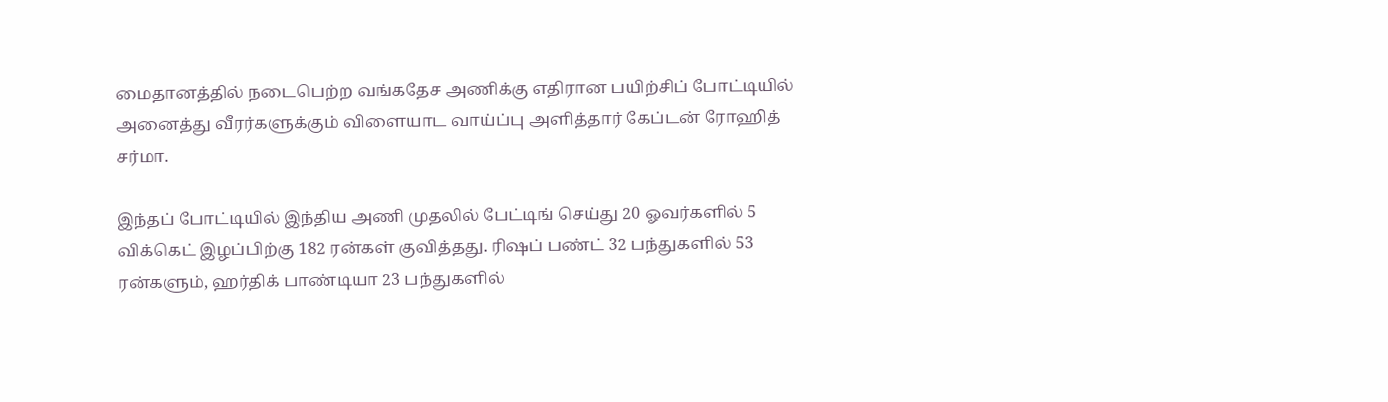மைதானத்தில் நடைபெற்ற வங்கதேச அணிக்கு எதிரான பயிற்சிப் போட்டியில் அனைத்து வீரர்களுக்கும் விளையாட வாய்ப்பு அளித்தார் கேப்டன் ரோஹித் சர்மா.

இந்தப் போட்டியில் இந்திய அணி முதலில் பேட்டிங் செய்து 20 ஓவர்களில் 5 விக்கெட் இழப்பிற்கு 182 ரன்கள் குவித்தது. ரிஷப் பண்ட் 32 பந்துகளில் 53 ரன்களும், ஹர்திக் பாண்டியா 23 பந்துகளில்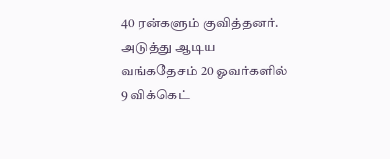40 ரன்களும் குவித்தனர். அடுத்து ஆடிய வங்கதேசம் 20 ஓவர்களில் 9 விக்கெட்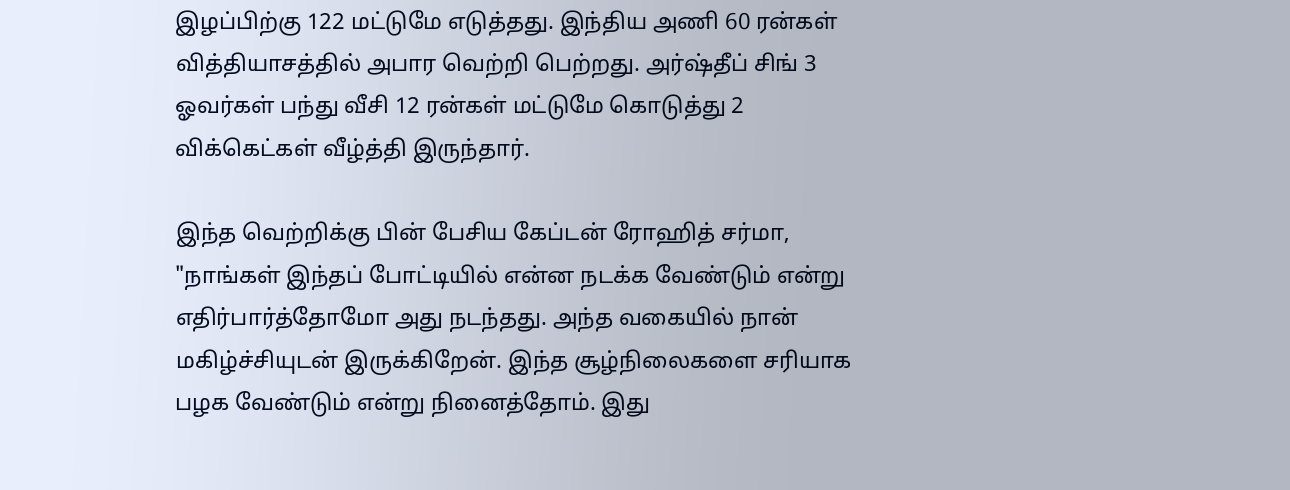இழப்பிற்கு 122 மட்டுமே எடுத்தது. இந்திய அணி 60 ரன்கள் வித்தியாசத்தில் அபார வெற்றி பெற்றது. அர்ஷ்தீப் சிங் 3 ஓவர்கள் பந்து வீசி 12 ரன்கள் மட்டுமே கொடுத்து 2 விக்கெட்கள் வீழ்த்தி இருந்தார்.

இந்த வெற்றிக்கு பின் பேசிய கேப்டன் ரோஹித் சர்மா, "நாங்கள் இந்தப் போட்டியில் என்ன நடக்க வேண்டும் என்று எதிர்பார்த்தோமோ அது நடந்தது. அந்த வகையில் நான் மகிழ்ச்சியுடன் இருக்கிறேன். இந்த சூழ்நிலைகளை சரியாக பழக வேண்டும் என்று நினைத்தோம். இது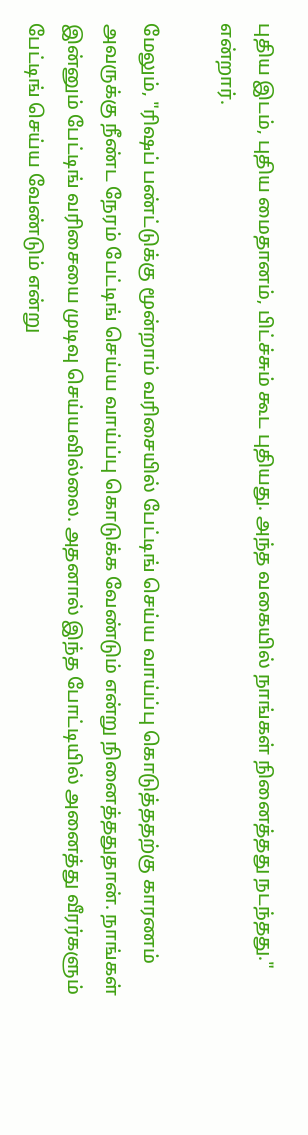புதிய இடம், புதிய மைதானம், பிட்ச்சும் கூட புதியது. அந்த வகையில் நாங்கள் நினைத்தது நடந்தது." என்றார்.

மேலும், "ரிஷப் பண்ட்டுக்கு மூன்றாம் வரிசையில் பேட்டிங் செய்ய வாய்ப்பு கொடுத்ததற்கு காரணம் அவருக்கு நீண்ட நேரம் பேட்டிங் செய்ய வாய்ப்பு கொடுக்க வேண்டும் என்று நினைத்ததுதான். நாங்கள் இன்னும் பேட்டிங் வரிசையை முடிவு செய்யவில்லை. அதனால் இந்த போட்டியில் அனைத்து வீரர்களும் பேட்டிங் செய்ய வேண்டும் என்று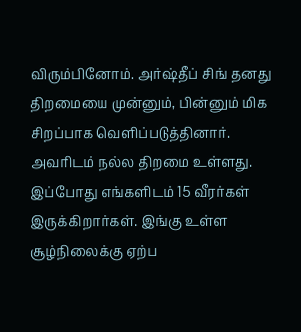விரும்பினோம். அர்ஷ்தீப் சிங் தனது திறமையை முன்னும், பின்னும் மிக சிறப்பாக வெளிப்படுத்தினார். அவரிடம் நல்ல திறமை உள்ளது. இப்போது எங்களிடம் 15 வீரர்கள் இருக்கிறார்கள். இங்கு உள்ள சூழ்நிலைக்கு ஏற்ப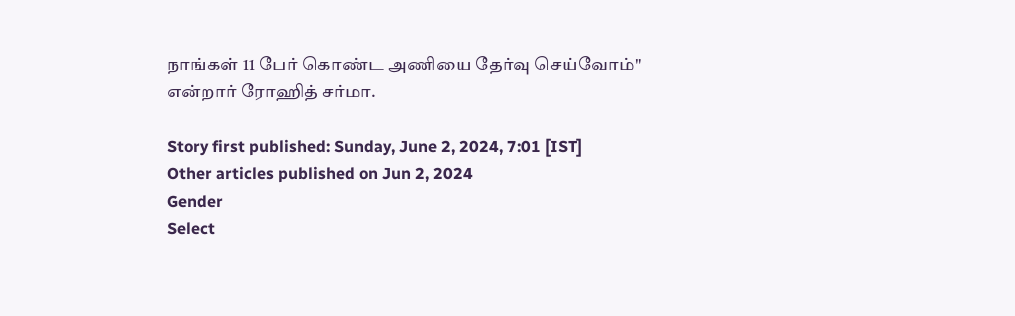நாங்கள் 11 பேர் கொண்ட அணியை தேர்வு செய்வோம்" என்றார் ரோஹித் சர்மா.

Story first published: Sunday, June 2, 2024, 7:01 [IST]
Other articles published on Jun 2, 2024
Gender
Select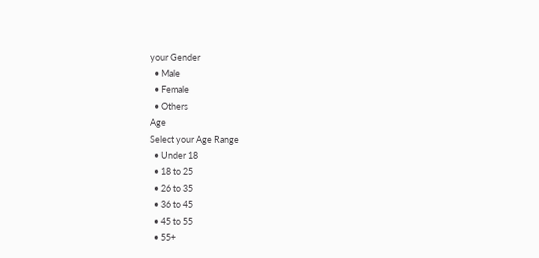your Gender
  • Male
  • Female
  • Others
Age
Select your Age Range
  • Under 18
  • 18 to 25
  • 26 to 35
  • 36 to 45
  • 45 to 55
  • 55+